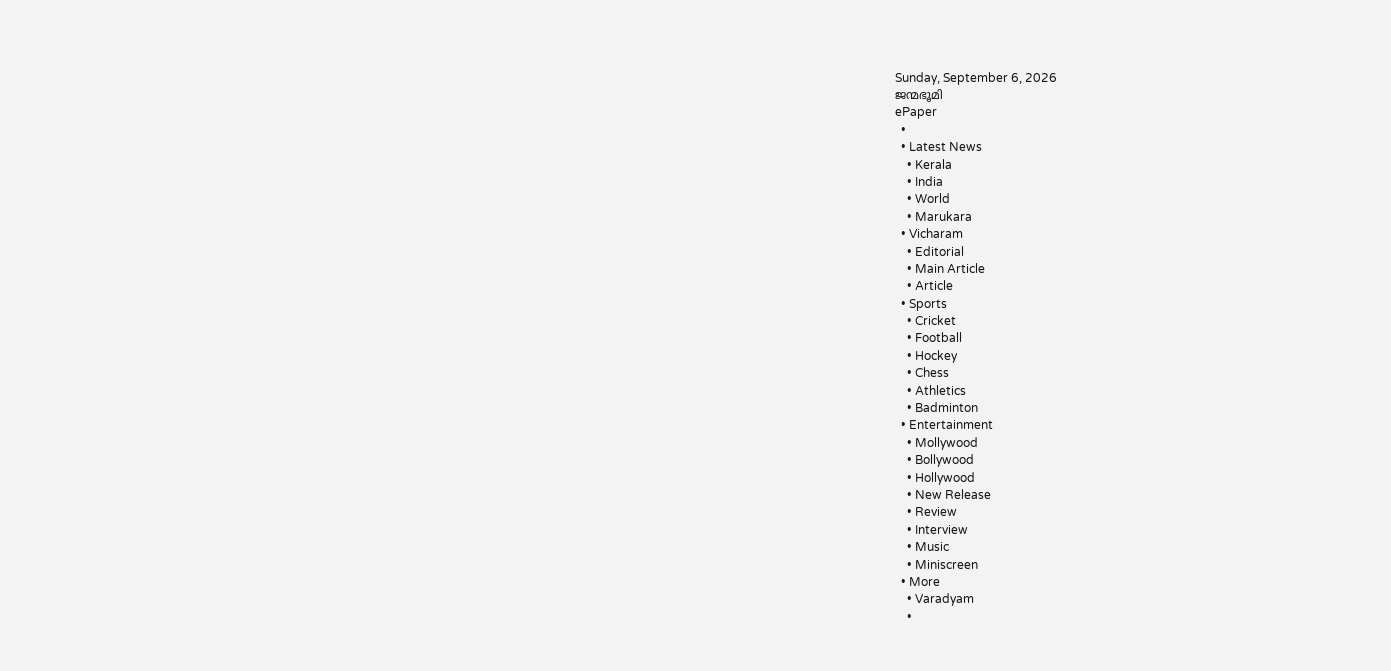Sunday, September 6, 2026
ജന്മഭൂമി
ePaper
  •
  • Latest News
    • Kerala
    • India
    • World
    • Marukara
  • Vicharam
    • Editorial
    • Main Article
    • Article
  • Sports
    • Cricket
    • Football
    • Hockey
    • Chess
    • Athletics
    • Badminton
  • Entertainment
    • Mollywood
    • Bollywood
    • Hollywood
    • New Release
    • Review
    • Interview
    • Music
    • Miniscreen
  • More
    • Varadyam
    •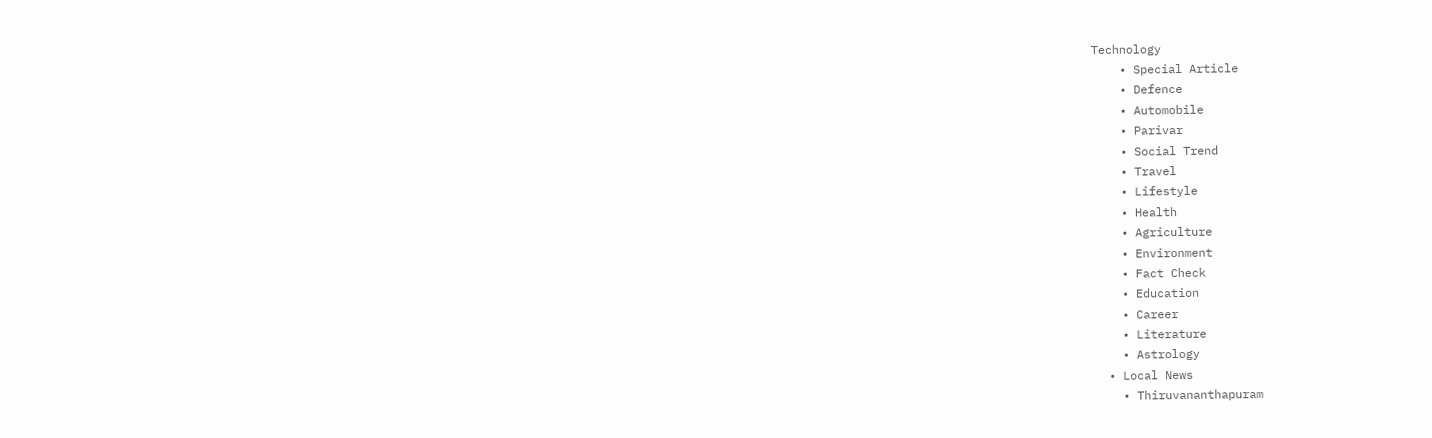Technology
    • Special Article
    • Defence
    • Automobile
    • Parivar
    • Social Trend
    • Travel
    • Lifestyle
    • Health
    • Agriculture
    • Environment
    • Fact Check
    • Education
    • Career
    • Literature
    • Astrology
  • Local News
    • Thiruvananthapuram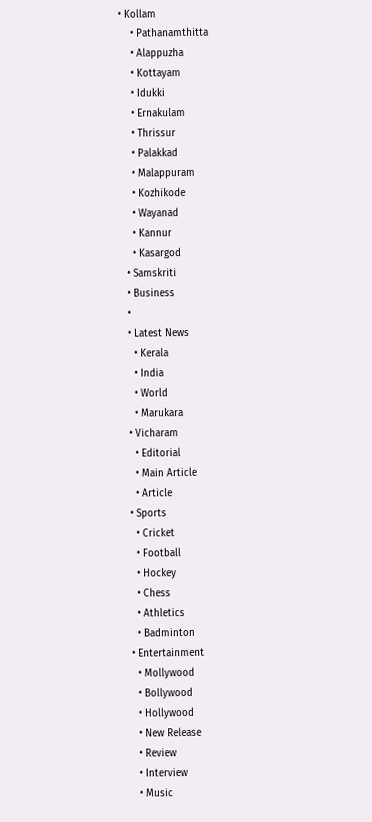• Kollam
    • Pathanamthitta
    • Alappuzha
    • Kottayam
    • Idukki
    • Ernakulam
    • Thrissur
    • Palakkad
    • Malappuram
    • Kozhikode
    • Wayanad
    • Kannur
    • Kasargod
  • Samskriti
  • Business
  •
  • Latest News
    • Kerala
    • India
    • World
    • Marukara
  • Vicharam
    • Editorial
    • Main Article
    • Article
  • Sports
    • Cricket
    • Football
    • Hockey
    • Chess
    • Athletics
    • Badminton
  • Entertainment
    • Mollywood
    • Bollywood
    • Hollywood
    • New Release
    • Review
    • Interview
    • Music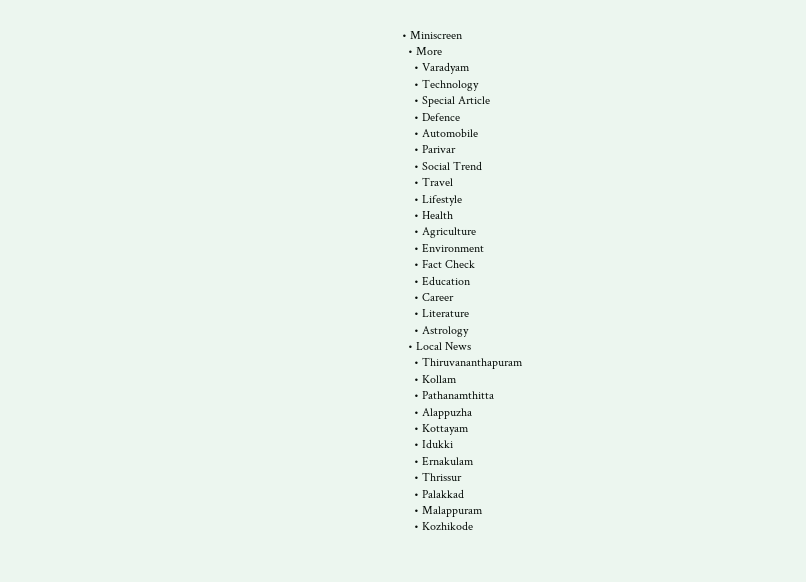• Miniscreen
  • More
    • Varadyam
    • Technology
    • Special Article
    • Defence
    • Automobile
    • Parivar
    • Social Trend
    • Travel
    • Lifestyle
    • Health
    • Agriculture
    • Environment
    • Fact Check
    • Education
    • Career
    • Literature
    • Astrology
  • Local News
    • Thiruvananthapuram
    • Kollam
    • Pathanamthitta
    • Alappuzha
    • Kottayam
    • Idukki
    • Ernakulam
    • Thrissur
    • Palakkad
    • Malappuram
    • Kozhikode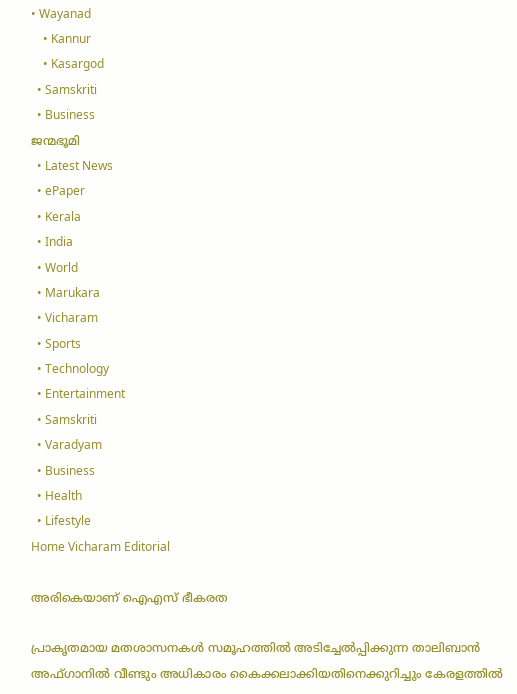• Wayanad
    • Kannur
    • Kasargod
  • Samskriti
  • Business
ജന്മഭൂമി
  • Latest News
  • ePaper
  • Kerala
  • India
  • World
  • Marukara
  • Vicharam
  • Sports
  • Technology
  • Entertainment
  • Samskriti
  • Varadyam
  • Business
  • Health
  • Lifestyle
Home Vicharam Editorial

അരികെയാണ് ഐഎസ് ഭീകരത

പ്രാകൃതമായ മതശാസനകള്‍ സമൂഹത്തില്‍ അടിച്ചേല്‍പ്പിക്കുന്ന താലിബാന്‍ അഫ്ഗാനില്‍ വീണ്ടും അധികാരം കൈക്കലാക്കിയതിനെക്കുറിച്ചും കേരളത്തില്‍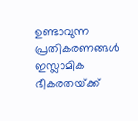ഉണ്ടാവുന്ന പ്രതികരണങ്ങള്‍ ഇസ്ലാമിക ഭീകരതയ്‌ക്ക്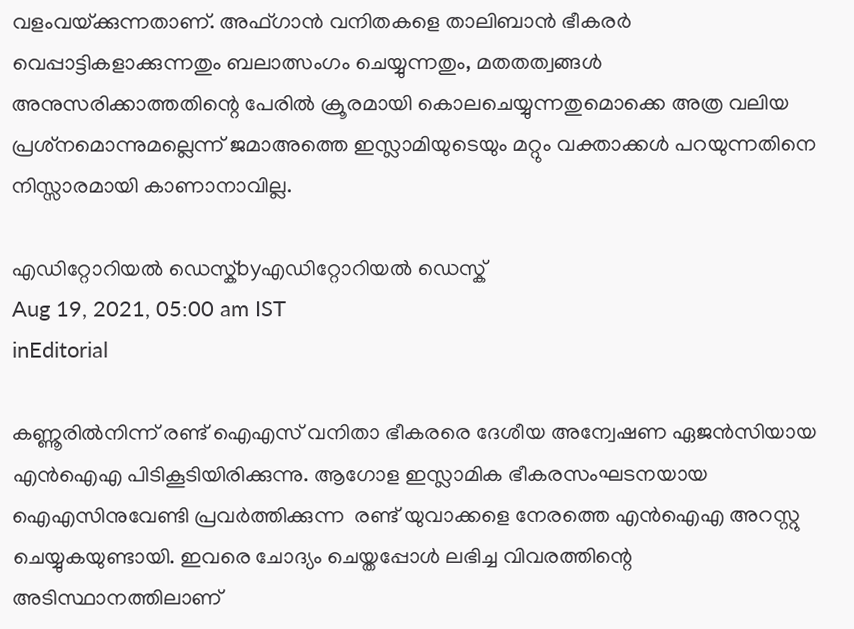വളംവയ്‌ക്കുന്നതാണ്. അഫ്ഗാന്‍ വനിതകളെ താലിബാന്‍ ഭീകരര്‍ വെപ്പാട്ടികളാക്കുന്നതും ബലാത്സംഗം ചെയ്യുന്നതും, മതതത്വങ്ങള്‍ അനുസരിക്കാത്തതിന്റെ പേരില്‍ ക്രൂരമായി കൊലചെയ്യുന്നതുമൊക്കെ അത്ര വലിയ പ്രശ്‌നമൊന്നുമല്ലെന്ന് ജമാഅത്തെ ഇസ്ലാമിയുടെയും മറ്റും വക്താക്കള്‍ പറയുന്നതിനെ നിസ്സാരമായി കാണാനാവില്ല.

എഡിറ്റോറിയൽ ഡെസ്ക്byഎഡിറ്റോറിയൽ ഡെസ്ക്
Aug 19, 2021, 05:00 am IST
inEditorial

കണ്ണൂരില്‍നിന്ന് രണ്ട് ഐഎസ് വനിതാ ഭീകരരെ ദേശീയ അന്വേഷണ ഏജന്‍സിയായ എന്‍ഐഎ പിടികൂടിയിരിക്കുന്നു. ആഗോള ഇസ്ലാമിക ഭീകരസംഘടനയായ ഐഎസിനുവേണ്ടി പ്രവര്‍ത്തിക്കുന്ന  രണ്ട് യുവാക്കളെ നേരത്തെ എന്‍ഐഎ അറസ്റ്റു ചെയ്യുകയുണ്ടായി. ഇവരെ ചോദ്യം ചെയ്തപ്പോള്‍ ലഭിച്ച വിവരത്തിന്റെ അടിസ്ഥാനത്തിലാണ്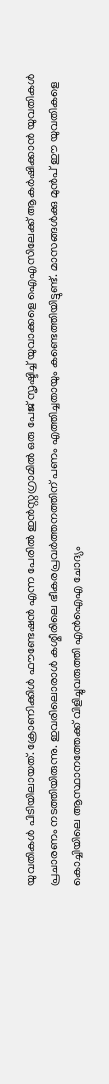യുവതികള്‍ പിടിയിലായത്. ക്രോണിക്കിള്‍ ഫൗണ്ടേഷന്‍ എന്ന പേരില്‍ ഇന്‍സ്റ്റഗ്രാമില്‍ ഒരു പേജ് സൃഷ്ടിച്ച് യുവാക്കളെ ഐഎസിലേക്ക് ആകര്‍ഷിക്കാന്‍ യുവതികള്‍ പ്രചാരണം നടത്തിയിരുന്നു. ഇവരിലൊരാള്‍ കശ്മീരിലെ ഭീകരപ്രവര്‍ത്തനത്തിന് പണം എത്തിച്ചതായും കണ്ടെത്തിയിട്ടുണ്ട്. മാസങ്ങള്‍ക്കു മുന്‍പ് ഈ യുവതികളെ കൊച്ചിയിലെ ആസ്ഥാനത്തേക്ക് വിളിച്ചുവരുത്തി എന്‍ഐഎ ചോദ്യം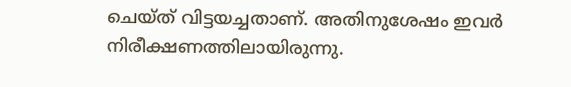ചെയ്ത് വിട്ടയച്ചതാണ്. അതിനുശേഷം ഇവര്‍ നിരീക്ഷണത്തിലായിരുന്നു.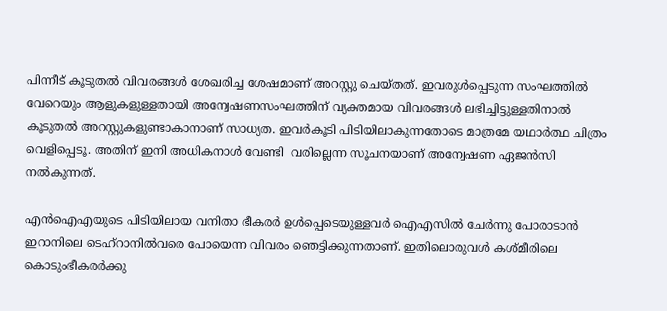പിന്നീട് കൂടുതല്‍ വിവരങ്ങള്‍ ശേഖരിച്ച ശേഷമാണ് അറസ്റ്റു ചെയ്തത്. ഇവരുള്‍പ്പെടുന്ന സംഘത്തില്‍ വേറെയും ആളുകളുള്ളതായി അന്വേഷണസംഘത്തിന് വ്യക്തമായ വിവരങ്ങള്‍ ലഭിച്ചിട്ടുള്ളതിനാല്‍ കൂടുതല്‍ അറസ്റ്റുകളുണ്ടാകാനാണ് സാധ്യത. ഇവര്‍കൂടി പിടിയിലാകുന്നതോടെ മാത്രമേ യഥാര്‍ത്ഥ ചിത്രം വെളിപ്പെടൂ. അതിന് ഇനി അധികനാള്‍ വേണ്ടി  വരില്ലെന്ന സൂചനയാണ് അന്വേഷണ ഏജന്‍സി നല്‍കുന്നത്.

എന്‍ഐഎയുടെ പിടിയിലായ വനിതാ ഭീകരര്‍ ഉള്‍പ്പെടെയുള്ളവര്‍ ഐഎസില്‍ ചേര്‍ന്നു പോരാടാന്‍ ഇറാനിലെ ടെഹ്‌റാനില്‍വരെ പോയെന്ന വിവരം ഞെട്ടിക്കുന്നതാണ്. ഇതിലൊരുവള്‍ കശ്മീരിലെ കൊടുംഭീകരര്‍ക്കു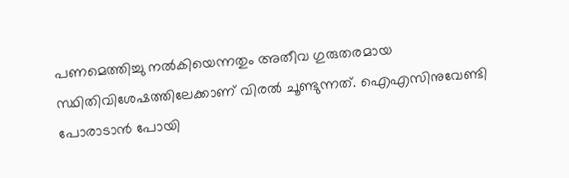പണമെത്തിച്ചു നല്‍കിയെന്നതും അതീവ ഗുരുതരമായ സ്ഥിതിവിശേഷത്തിലേക്കാണ് വിരല്‍ ചൂണ്ടുന്നത്. ഐഎസിനുവേണ്ടി പോരാടാന്‍ പോയി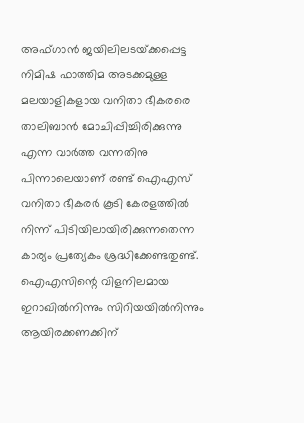അഫ്ഗാന്‍ ജയിലിലടയ്‌ക്കപ്പെട്ട നിമിഷ ഫാത്തിമ അടക്കമുള്ള മലയാളികളായ വനിതാ ഭീകരരെ താലിബാന്‍ മോചിപ്പിച്ചിരിക്കുന്നു എന്ന വാര്‍ത്ത വന്നതിനു പിന്നാലെയാണ് രണ്ട് ഐഎസ് വനിതാ ഭീകരര്‍ കൂടി കേരളത്തില്‍ നിന്ന് പിടിയിലായിരിക്കുന്നതെന്ന കാര്യം പ്രത്യേകം ശ്രദ്ധിക്കേണ്ടതുണ്ട്. ഐഎസിന്റെ വിളനിലമായ ഇറാഖില്‍നിന്നും സിറിയയില്‍നിന്നും ആയിരക്കണക്കിന്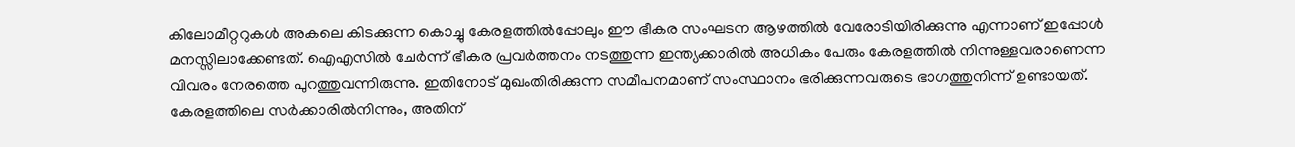കിലോമീറ്ററുകള്‍ അകലെ കിടക്കുന്ന കൊച്ചു കേരളത്തില്‍പ്പോലും ഈ ഭീകര സംഘടന ആഴത്തില്‍ വേരോടിയിരിക്കുന്നു എന്നാണ് ഇപ്പോള്‍ മനസ്സിലാക്കേണ്ടത്. ഐഎസില്‍ ചേര്‍ന്ന് ഭീകര പ്രവര്‍ത്തനം നടത്തുന്ന ഇന്ത്യക്കാരില്‍ അധികം പേരും കേരളത്തില്‍ നിന്നുള്ളവരാണെന്ന വിവരം നേരത്തെ പുറത്തുവന്നിരുന്നു. ഇതിനോട് മുഖംതിരിക്കുന്ന സമീപനമാണ് സംസ്ഥാനം ഭരിക്കുന്നവരുടെ ഭാഗത്തുനിന്ന് ഉണ്ടായത്. കേരളത്തിലെ സര്‍ക്കാരില്‍നിന്നും, അതിന്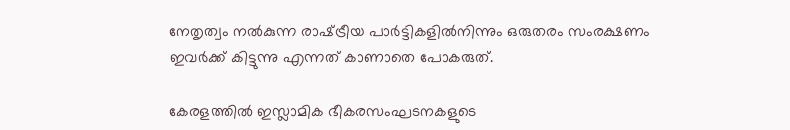നേതൃത്വം നല്‍കുന്ന രാഷ്‌ട്രീയ പാര്‍ട്ടികളില്‍നിന്നും ഒരുതരം സംരക്ഷണം ഇവര്‍ക്ക് കിട്ടുന്നു എന്നത് കാണാതെ പോകരുത്.

കേരളത്തില്‍ ഇസ്ലാമിക ഭീകരസംഘടനകളുടെ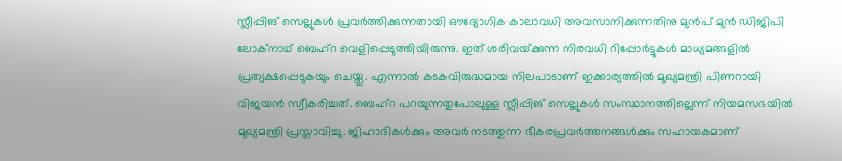സ്ലീപ്പിങ് സെല്ലുകള്‍ പ്രവര്‍ത്തിക്കുന്നതായി ഔദ്യോഗിക കാലാവധി അവസാനിക്കുന്നതിനു മുന്‍പ് മുന്‍ ഡിജിപി ലോക്‌നാഥ് ബെഹ്‌റ വെളിപ്പെടുത്തിയിരുന്നു. ഇത് ശരിവയ്‌ക്കുന്ന നിരവധി റിപ്പോര്‍ട്ടുകള്‍ മാധ്യമങ്ങളില്‍ പ്രത്യക്ഷപ്പെടുകയും ചെയ്തു. എന്നാല്‍ കടകവിരുദ്ധമായ നിലപാടാണ് ഇക്കാര്യത്തില്‍ മുഖ്യമന്ത്രി പിണറായി വിജയന്‍ സ്വീകരിച്ചത്. ബെഹ്‌റ പറയുന്നതുപോലുള്ള സ്ലീപ്പിങ് സെല്ലുകള്‍ സംസ്ഥാനത്തില്ലെന്ന് നിയമസഭയില്‍ മുഖ്യമന്ത്രി പ്രസ്താവിച്ചു. ജിഹാദികള്‍ക്കും അവര്‍ നടത്തുന്ന ഭീകരപ്രവര്‍ത്തനങ്ങള്‍ക്കും സഹായകമാണ്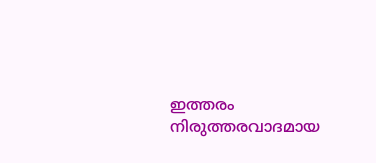ഇത്തരം നിരുത്തരവാദമായ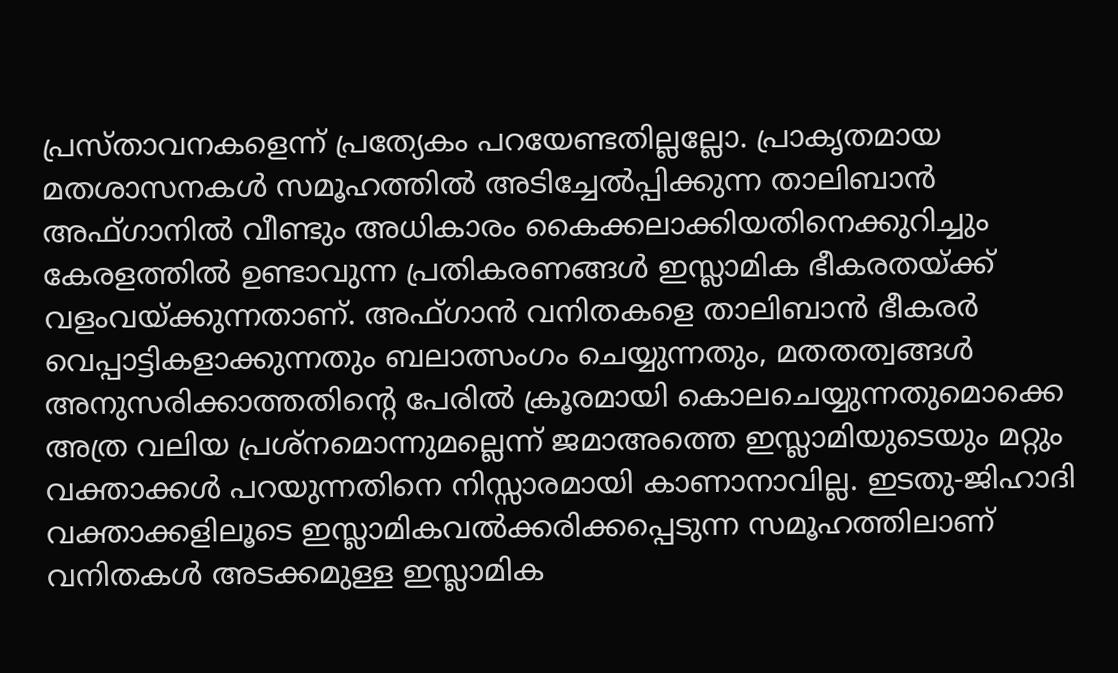പ്രസ്താവനകളെന്ന് പ്രത്യേകം പറയേണ്ടതില്ലല്ലോ. പ്രാകൃതമായ മതശാസനകള്‍ സമൂഹത്തില്‍ അടിച്ചേല്‍പ്പിക്കുന്ന താലിബാന്‍ അഫ്ഗാനില്‍ വീണ്ടും അധികാരം കൈക്കലാക്കിയതിനെക്കുറിച്ചും കേരളത്തില്‍ ഉണ്ടാവുന്ന പ്രതികരണങ്ങള്‍ ഇസ്ലാമിക ഭീകരതയ്‌ക്ക് വളംവയ്‌ക്കുന്നതാണ്. അഫ്ഗാന്‍ വനിതകളെ താലിബാന്‍ ഭീകരര്‍ വെപ്പാട്ടികളാക്കുന്നതും ബലാത്സംഗം ചെയ്യുന്നതും, മതതത്വങ്ങള്‍ അനുസരിക്കാത്തതിന്റെ പേരില്‍ ക്രൂരമായി കൊലചെയ്യുന്നതുമൊക്കെ അത്ര വലിയ പ്രശ്‌നമൊന്നുമല്ലെന്ന് ജമാഅത്തെ ഇസ്ലാമിയുടെയും മറ്റും വക്താക്കള്‍ പറയുന്നതിനെ നിസ്സാരമായി കാണാനാവില്ല. ഇടതു-ജിഹാദി വക്താക്കളിലൂടെ ഇസ്ലാമികവല്‍ക്കരിക്കപ്പെടുന്ന സമൂഹത്തിലാണ് വനിതകള്‍ അടക്കമുള്ള ഇസ്ലാമിക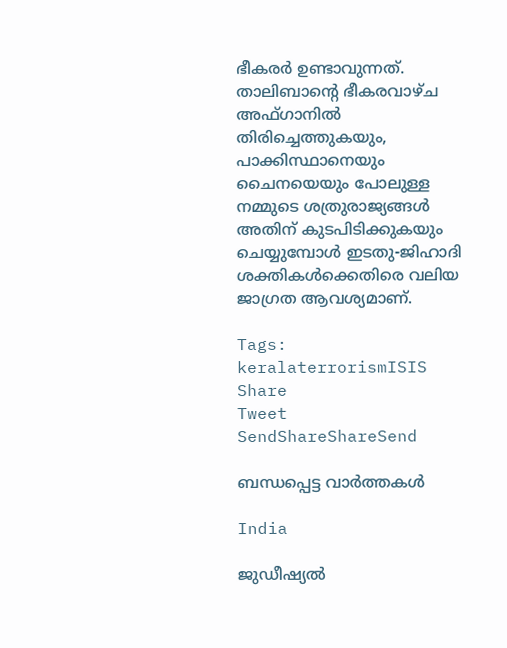ഭീകരര്‍ ഉണ്ടാവുന്നത്. താലിബാന്റെ ഭീകരവാഴ്ച അഫ്ഗാനില്‍ തിരിച്ചെത്തുകയും, പാക്കിസ്ഥാനെയും ചൈനയെയും പോലുള്ള നമ്മുടെ ശത്രുരാജ്യങ്ങള്‍ അതിന് കുടപിടിക്കുകയും ചെയ്യുമ്പോള്‍ ഇടതു-ജിഹാദി ശക്തികള്‍ക്കെതിരെ വലിയ ജാഗ്രത ആവശ്യമാണ്.

Tags: keralaterrorismISIS
Share
Tweet
SendShareShareSend

ബന്ധപ്പെട്ട വാര്‍ത്തകള്‍

India

ജുഡീഷ്യല്‍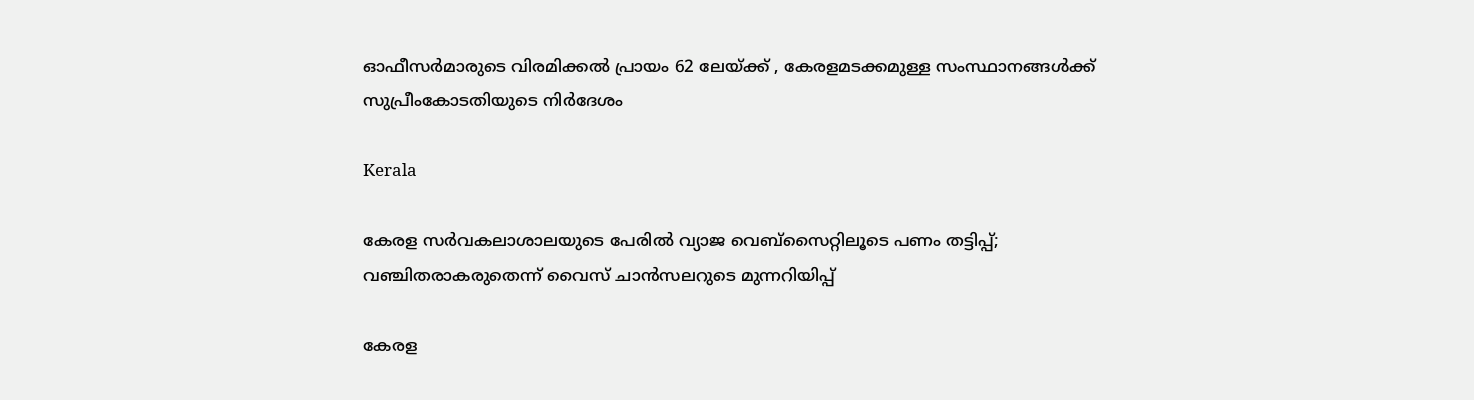ഓഫീസര്‍മാരുടെ വിരമിക്കല്‍ പ്രായം 62 ലേയ്‌ക്ക് , കേരളമടക്കമുള്ള സംസ്ഥാനങ്ങള്‍ക്ക് സുപ്രീംകോടതിയുടെ നിര്‍ദേശം

Kerala

കേരള സര്‍വകലാശാലയുടെ പേരില്‍ വ്യാജ വെബ്സൈറ്റിലൂടെ പണം തട്ടിപ്പ്; വഞ്ചിതരാകരുതെന്ന് വൈസ് ചാന്‍സലറുടെ മുന്നറിയിപ്പ്

കേരള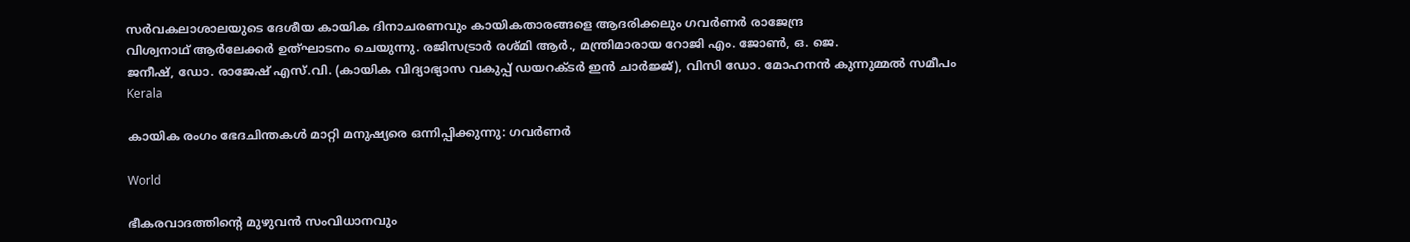സര്‍വകലാശാലയുടെ ദേശീയ കായിക ദിനാചരണവും കായികതാരങ്ങളെ ആദരിക്കലും ഗവര്‍ണര്‍ രാജേന്ദ്ര
വിശ്വനാഥ് ആര്‍ലേക്കര്‍ ഉത്ഘാടനം ചെയുന്നു. രജിസട്രാര്‍ രശ്മി ആര്‍., മന്ത്രിമാരായ റോജി എം. ജോണ്‍, ഒ. ജെ.
ജനീഷ്, ഡോ. രാജേഷ് എസ്.വി. (കായിക വിദ്യാഭ്യാസ വകുപ്പ് ഡയറക്ടര്‍ ഇന്‍ ചാര്‍ജ്ജ്), വിസി ഡോ. മോഹനന്‍ കുന്നുമ്മല്‍ സമീപം
Kerala

കായിക രംഗം ഭേദചിന്തകള്‍ മാറ്റി മനുഷ്യരെ ഒന്നിപ്പിക്കുന്നു: ഗവര്‍ണര്‍

World

ഭീകരവാദത്തിന്റെ മുഴുവൻ സംവിധാനവും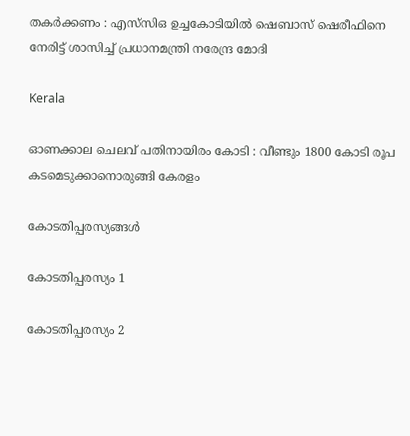തകർക്കണം : എസ്‌സി‌ഒ ഉച്ചകോടിയിൽ ഷെബാസ് ഷെരീഫിനെ നേരിട്ട് ശാസിച്ച് പ്രധാനമന്ത്രി നരേന്ദ്ര മോദി

Kerala

ഓണക്കാല ചെലവ് പതിനായിരം കോടി : വീണ്ടും 1800 കോടി രൂപ കടമെടുക്കാനൊരുങ്ങി കേരളം

കോടതിപ്പരസ്യങ്ങള്‍

കോടതിപ്പരസ്യം 1

കോടതിപ്പരസ്യം 2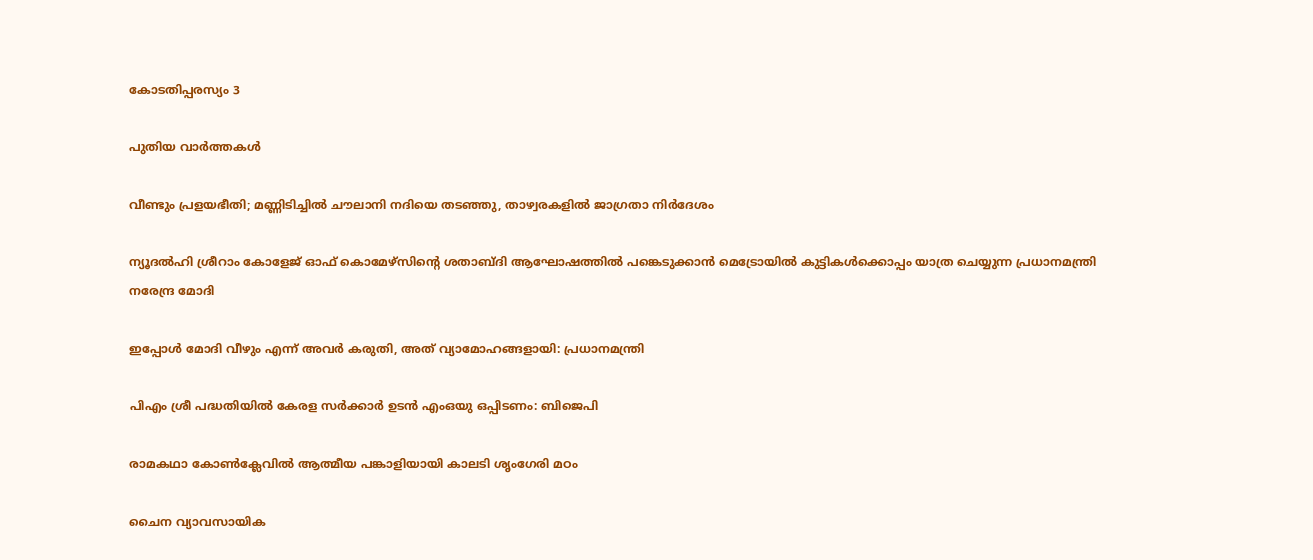കോടതിപ്പരസ്യം 3

പുതിയ വാര്‍ത്തകള്‍

വീണ്ടും പ്രളയഭീതി; മണ്ണിടിച്ചില്‍ ചൗലാനി നദിയെ തടഞ്ഞു, താഴ്വരകളില്‍ ജാഗ്രതാ നിര്‍ദേശം

ന്യൂദല്‍ഹി ശ്രീറാം കോളേജ് ഓഫ് കൊമേഴ്‌സിന്റെ ശതാബ്ദി ആഘോഷത്തില്‍ പങ്കെടുക്കാന്‍ മെട്രോയില്‍ കുട്ടികള്‍ക്കൊപ്പം യാത്ര ചെയ്യുന്ന പ്രധാനമന്ത്രി നരേന്ദ്ര മോദി

ഇപ്പോള്‍ മോദി വീഴും എന്ന് അവര്‍ കരുതി, അത് വ്യാമോഹങ്ങളായി: പ്രധാനമന്ത്രി

പിഎം ശ്രീ പദ്ധതിയിൽ കേരള സർക്കാർ ഉടൻ എംഒയു ഒപ്പിടണം: ബിജെപി

രാമകഥാ കോണ്‍ക്ലേവില്‍ ആത്മീയ പങ്കാളിയായി കാലടി ശൃംഗേരി മഠം

ചൈന വ്യാവസായിക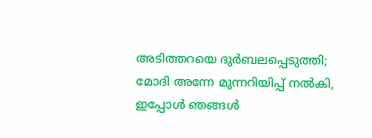അടിത്തറയെ ദുര്‍ബലപ്പെടുത്തി; മോദി അന്നേ മുന്നറിയിപ്പ് നല്‍കി, ഇപ്പോള്‍ ഞങ്ങള്‍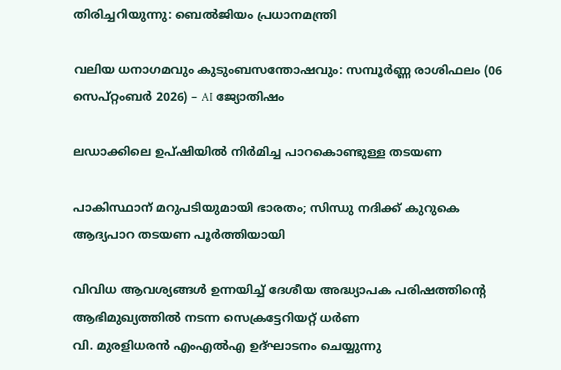തിരിച്ചറിയുന്നു: ബെല്‍ജിയം പ്രധാനമന്ത്രി

വലിയ ധനാഗമവും കുടുംബസന്തോഷവും: സമ്പൂർണ്ണ രാശിഫലം (06 സെപ്റ്റംബർ 2026) – AI ജ്യോതിഷം

ലഡാക്കിലെ ഉപ്ഷിയില്‍ നിര്‍മിച്ച പാറകൊണ്ടുള്ള തടയണ

പാകിസ്ഥാന് മറുപടിയുമായി ഭാരതം; സിന്ധു നദിക്ക് കുറുകെ ആദ്യപാറ തടയണ പൂര്‍ത്തിയായി

വിവിധ ആവശ്യങ്ങള്‍ ഉന്നയിച്ച് ദേശീയ അദ്ധ്യാപക പരിഷത്തിന്റെ ആഭിമുഖ്യത്തില്‍ നടന്ന സെക്രട്ടേറിയറ്റ് ധര്‍ണ
വി. മുരളിധരന്‍ എംഎല്‍എ ഉദ്ഘാടനം ചെയ്യുന്നു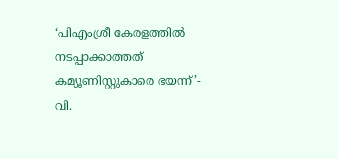‘പിഎംശ്രീ കേരളത്തില്‍ നടപ്പാക്കാത്തത് കമ്യൂണിസ്റ്റുകാരെ ഭയന്ന്’- വി.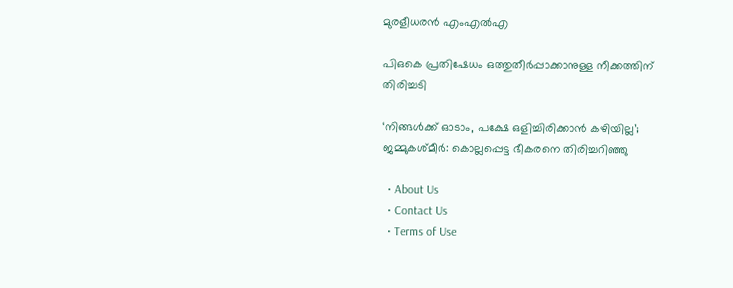മുരളീധരന്‍ എംഎല്‍എ

പിഒകെ പ്രതിഷേധം ഒത്തുതീര്‍പ്പാക്കാനുള്ള നീക്കത്തിന് തിരിച്ചടി

‘നിങ്ങള്‍ക്ക് ഓടാം, പക്ഷേ ഒളിച്ചിരിക്കാന്‍ കഴിയില്ല’; ജമ്മുകശ്മീര്‍: കൊല്ലപ്പെട്ട ഭീകരനെ തിരിച്ചറിഞ്ഞു

  • About Us
  • Contact Us
  • Terms of Use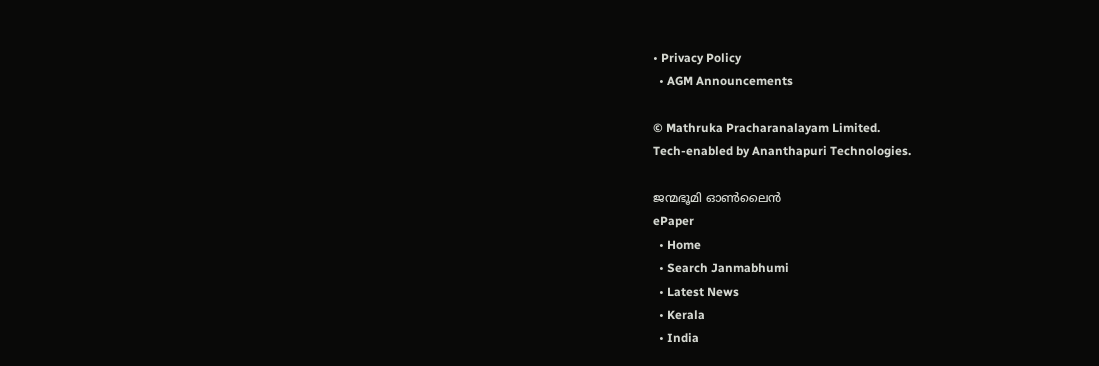• Privacy Policy
  • AGM Announcements

© Mathruka Pracharanalayam Limited.
Tech-enabled by Ananthapuri Technologies.

ജന്മഭൂമി ഓണ്‍ലൈന്‍
ePaper
  • Home
  • Search Janmabhumi
  • Latest News
  • Kerala
  • India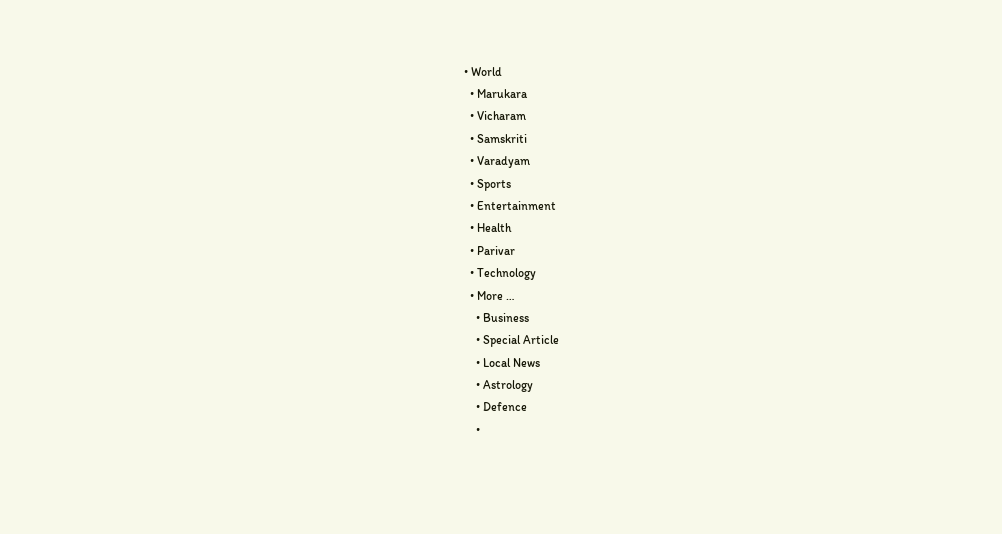• World
  • Marukara
  • Vicharam
  • Samskriti
  • Varadyam
  • Sports
  • Entertainment
  • Health
  • Parivar
  • Technology
  • More …
    • Business
    • Special Article
    • Local News
    • Astrology
    • Defence
    •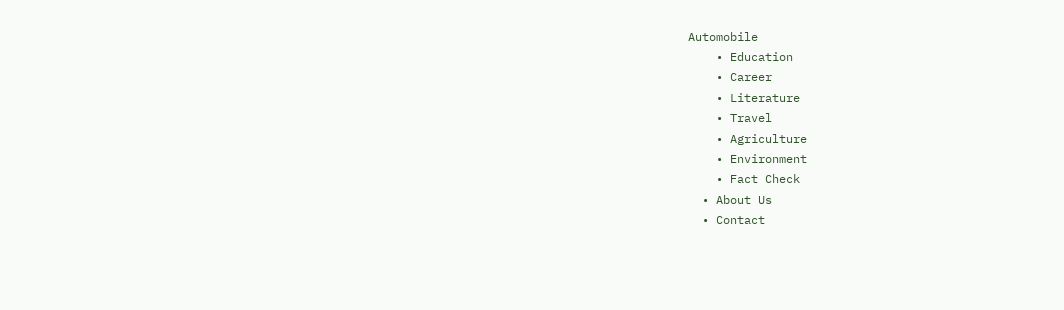Automobile
    • Education
    • Career
    • Literature
    • Travel
    • Agriculture
    • Environment
    • Fact Check
  • About Us
  • Contact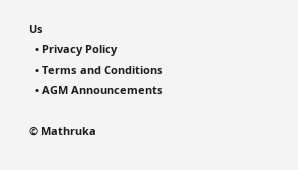Us
  • Privacy Policy
  • Terms and Conditions
  • AGM Announcements

© Mathruka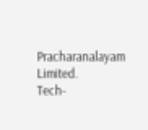Pracharanalayam Limited.
Tech-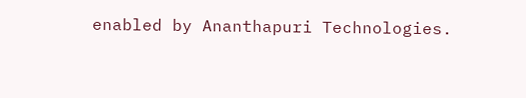enabled by Ananthapuri Technologies.